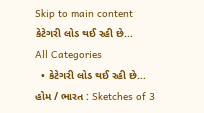Skip to main content
કેટેગરી લોડ થઈ રહી છે...
All Categories
  • કેટેગરી લોડ થઈ રહી છે...
હોમ / ભારત : Sketches of 3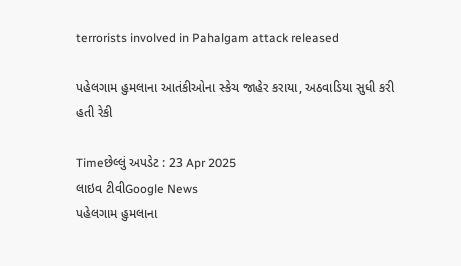terrorists involved in Pahalgam attack released

પહેલગામ હુમલાના આતંકીઓના સ્કેચ જાહેર કરાયા, અઠવાડિયા સુધી કરી હતી રેકી

Timeછેલ્લું અપડેટ : 23 Apr 2025
લાઇવ ટીવીGoogle News
પહેલગામ હુમલાના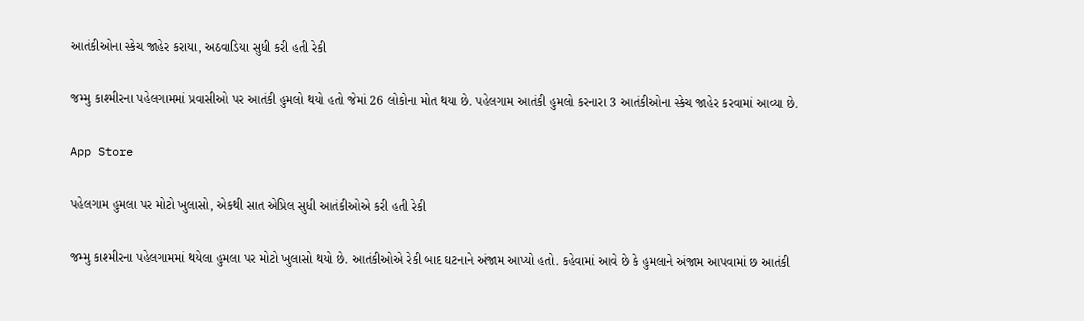આતંકીઓના સ્કેચ જાહેર કરાયા, અઠવાડિયા સુધી કરી હતી રેકી

જમ્મુ કાશ્મીરના પહેલગામમાં પ્રવાસીઓ પર આતંકી હુમલો થયો હતો જેમાં 26 લોકોના મોત થયા છે. પહેલગામ આતંકી હુમલો કરનારા 3 આતંકીઓના સ્કેચ જાહેર કરવામાં આવ્યા છે.

App Store

પહેલગામ હુમલા પર મોટો ખુલાસો, એકથી સાત એપ્રિલ સુધી આતંકીઓએ કરી હતી રેકી

જમ્મુ કાશ્મીરના પહેલગામમાં થયેલા હુમલા પર મોટો ખુલાસો થયો છે. આતંકીઓએ રેકી બાદ ઘટનાને અંજામ આપ્યો હતો. કહેવામાં આવે છે કે હુમલાને અંજામ આપવામાં છ આતંકી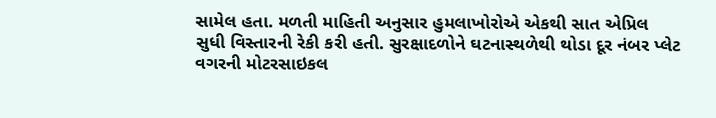સામેલ હતા. મળતી માહિતી અનુસાર હુમલાખોરોએ એકથી સાત એપ્રિલ સુધી વિસ્તારની રેકી કરી હતી. સુરક્ષાદળોને ઘટનાસ્થળેથી થોડા દૂર નંબર પ્લેટ વગરની મોટરસાઇકલ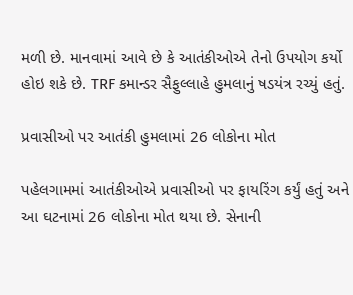મળી છે. માનવામાં આવે છે કે આતંકીઓએ તેનો ઉપયોગ કર્યો હોઇ શકે છે. TRF કમાન્ડર સૈફુલ્લાહે હુમલાનું ષડયંત્ર રચ્યું હતું.

પ્રવાસીઓ પર આતંકી હુમલામાં 26 લોકોના મોત

પહેલગામમાં આતંકીઓએ પ્રવાસીઓ પર ફાયરિંગ કર્યું હતું અને આ ઘટનામાં 26 લોકોના મોત થયા છે. સેનાની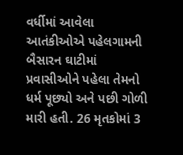વર્ધીમાં આવેલા આતંકીઓએ પહેલગામની બૈસારન ઘાટીમાં પ્રવાસીઓને પહેલા તેમનો ધર્મ પૂછ્યો અને પછી ગોળી મારી હતી. 26 મૃતકોમાં 3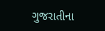ગુજરાતીના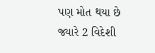પણ મોત થયા છે જ્યારે 2 વિદેશી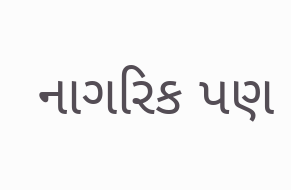નાગરિક પણ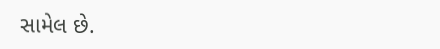સામેલ છે.